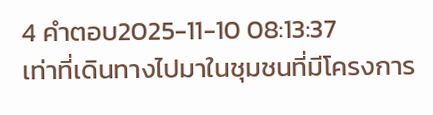4 คำตอบ2025-11-10 08:13:37
เท่าที่เดินทางไปมาในชุมชนที่มีโครงการ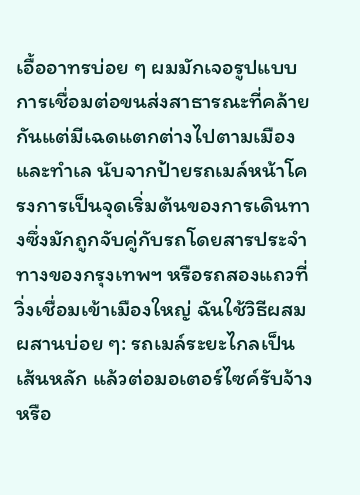เอื้ออาทรบ่อย ๆ ผมมักเจอรูปแบบการเชื่อมต่อขนส่งสาธารณะที่คล้ายกันแต่มีเฉดแตกต่างไปตามเมืองและทำเล นับจากป้ายรถเมล์หน้าโครงการเป็นจุดเริ่มต้นของการเดินทางซึ่งมักถูกจับคู่กับรถโดยสารประจำทางของกรุงเทพฯ หรือรถสองแถวที่วิ่งเชื่อมเข้าเมืองใหญ่ ฉันใช้วิธีผสมผสานบ่อย ๆ: รถเมล์ระยะไกลเป็นเส้นหลัก แล้วต่อมอเตอร์ไซค์รับจ้างหรือ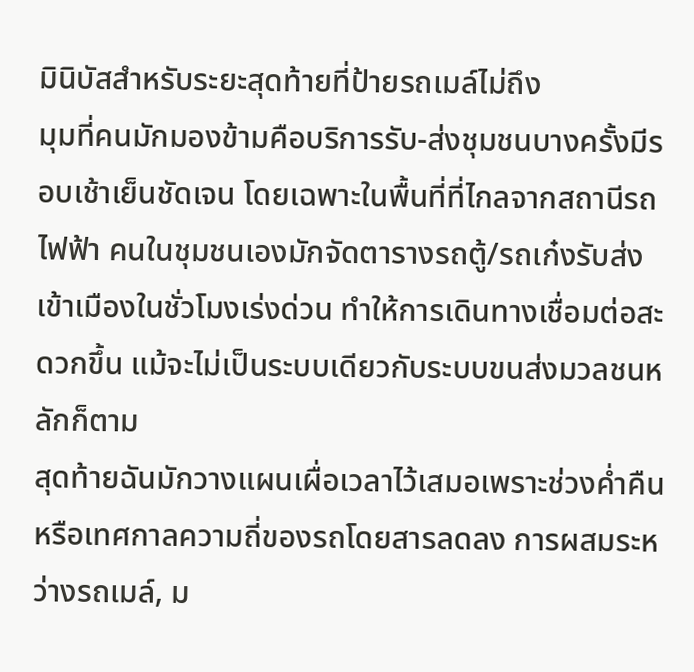มินิบัสสำหรับระยะสุดท้ายที่ป้ายรถเมล์ไม่ถึง
มุมที่คนมักมองข้ามคือบริการรับ-ส่งชุมชนบางครั้งมีรอบเช้าเย็นชัดเจน โดยเฉพาะในพื้นที่ที่ไกลจากสถานีรถไฟฟ้า คนในชุมชนเองมักจัดตารางรถตู้/รถเก๋งรับส่งเข้าเมืองในชั่วโมงเร่งด่วน ทำให้การเดินทางเชื่อมต่อสะดวกขึ้น แม้จะไม่เป็นระบบเดียวกับระบบขนส่งมวลชนหลักก็ตาม
สุดท้ายฉันมักวางแผนเผื่อเวลาไว้เสมอเพราะช่วงค่ำคืนหรือเทศกาลความถี่ของรถโดยสารลดลง การผสมระหว่างรถเมล์, ม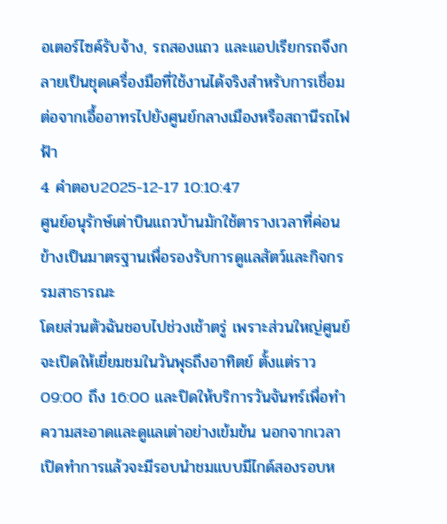อเตอร์ไซค์รับจ้าง, รถสองแถว และแอปเรียกรถจึงกลายเป็นชุดเครื่องมือที่ใช้งานได้จริงสำหรับการเชื่อมต่อจากเอื้ออาทรไปยังศูนย์กลางเมืองหรือสถานีรถไฟฟ้า
4 คำตอบ2025-12-17 10:10:47
ศูนย์อนุรักษ์เต่าบินแถวบ้านมักใช้ตารางเวลาที่ค่อนข้างเป็นมาตรฐานเพื่อรองรับการดูแลสัตว์และกิจกรรมสาธารณะ
โดยส่วนตัวฉันชอบไปช่วงเช้าตรู่ เพราะส่วนใหญ่ศูนย์จะเปิดให้เยี่ยมชมในวันพุธถึงอาทิตย์ ตั้งแต่ราว 09:00 ถึง 16:00 และปิดให้บริการวันจันทร์เพื่อทำความสะอาดและดูแลเต่าอย่างเข้มข้น นอกจากเวลาเปิดทำการแล้วจะมีรอบนำชมแบบมีไกด์สองรอบห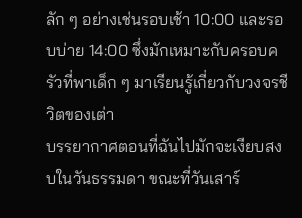ลัก ๆ อย่างเช่นรอบเช้า 10:00 และรอบบ่าย 14:00 ซึ่งมักเหมาะกับครอบครัวที่พาเด็ก ๆ มาเรียนรู้เกี่ยวกับวงจรชีวิตของเต่า
บรรยากาศตอนที่ฉันไปมักจะเงียบสงบในวันธรรมดา ขณะที่วันเสาร์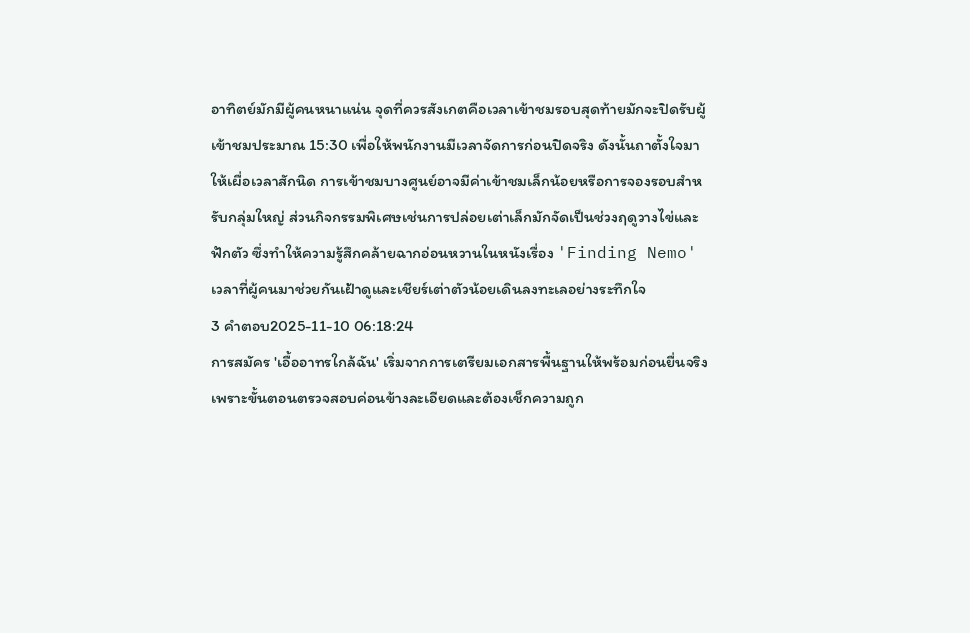อาทิตย์มักมีผู้คนหนาแน่น จุดที่ควรสังเกตคือเวลาเข้าชมรอบสุดท้ายมักจะปิดรับผู้เข้าชมประมาณ 15:30 เพื่อให้พนักงานมีเวลาจัดการก่อนปิดจริง ดังนั้นถาตั้งใจมาให้เผื่อเวลาสักนิด การเข้าชมบางศูนย์อาจมีค่าเข้าชมเล็กน้อยหรือการจองรอบสำหรับกลุ่มใหญ่ ส่วนกิจกรรมพิเศษเช่นการปล่อยเต่าเล็กมักจัดเป็นช่วงฤดูวางไข่และฟักตัว ซึ่งทำให้ความรู้สึกคล้ายฉากอ่อนหวานในหนังเรื่อง 'Finding Nemo' เวลาที่ผู้คนมาช่วยกันเฝ้าดูและเชียร์เต่าตัวน้อยเดินลงทะเลอย่างระทึกใจ
3 คำตอบ2025-11-10 06:18:24
การสมัคร 'เอื้ออาทรใกล้ฉัน' เริ่มจากการเตรียมเอกสารพื้นฐานให้พร้อมก่อนยื่นจริง เพราะขั้นตอนตรวจสอบค่อนข้างละเอียดและต้องเช็กความถูก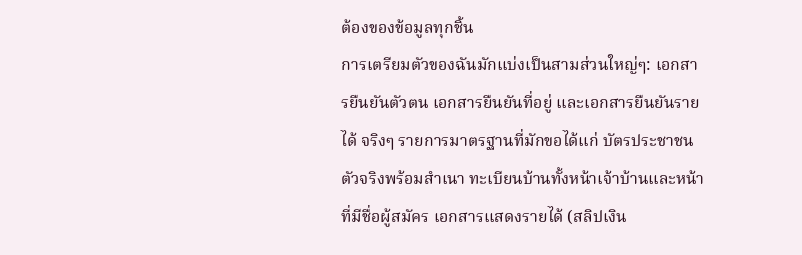ต้องของข้อมูลทุกชิ้น
การเตรียมตัวของฉันมักแบ่งเป็นสามส่วนใหญ่ๆ: เอกสารยืนยันตัวตน เอกสารยืนยันที่อยู่ และเอกสารยืนยันรายได้ จริงๆ รายการมาตรฐานที่มักขอได้แก่ บัตรประชาชนตัวจริงพร้อมสำเนา ทะเบียนบ้านทั้งหน้าเจ้าบ้านและหน้าที่มีชื่อผู้สมัคร เอกสารแสดงรายได้ (สลิปเงิน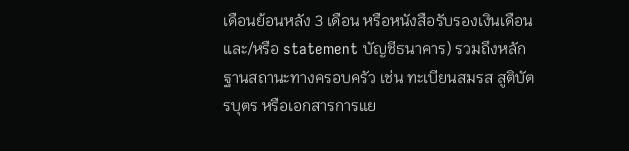เดือนย้อนหลัง 3 เดือน หรือหนังสือรับรองเงินเดือน และ/หรือ statement บัญชีธนาคาร) รวมถึงหลักฐานสถานะทางครอบครัว เช่น ทะเบียนสมรส สูติบัตรบุตร หรือเอกสารการแย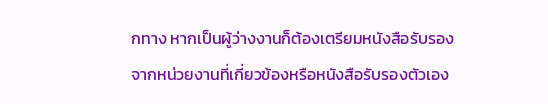กทาง หากเป็นผู้ว่างงานก็ต้องเตรียมหนังสือรับรองจากหน่วยงานที่เกี่ยวข้องหรือหนังสือรับรองตัวเอง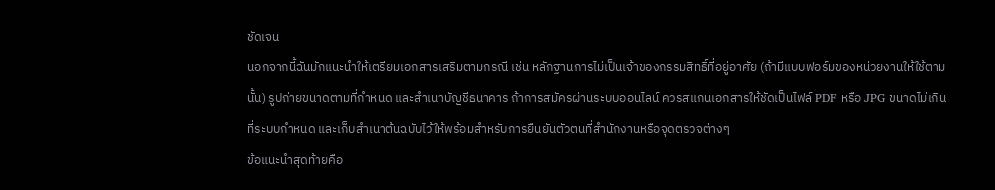ชัดเจน
นอกจากนี้ฉันมักแนะนำให้เตรียมเอกสารเสริมตามกรณี เช่น หลักฐานการไม่เป็นเจ้าของกรรมสิทธิ์ที่อยู่อาศัย (ถ้ามีแบบฟอร์มของหน่วยงานให้ใช้ตามนั้น) รูปถ่ายขนาดตามที่กำหนด และสำเนาบัญชีธนาคาร ถ้าการสมัครผ่านระบบออนไลน์ ควรสแกนเอกสารให้ชัดเป็นไฟล์ PDF หรือ JPG ขนาดไม่เกินที่ระบบกำหนด และเก็บสำเนาต้นฉบับไว้ให้พร้อมสำหรับการยืนยันตัวตนที่สำนักงานหรือจุดตรวจต่างๆ
ข้อแนะนำสุดท้ายคือ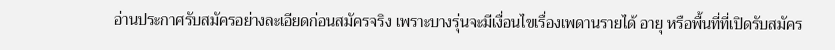อ่านประกาศรับสมัครอย่างละเอียดก่อนสมัครจริง เพราะบางรุ่นจะมีเงื่อนไขเรื่องเพดานรายได้ อายุ หรือพื้นที่ที่เปิดรับสมัคร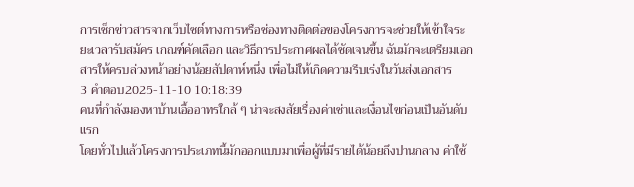การเช็กข่าวสารจากเว็บไซต์ทางการหรือช่องทางติดต่อของโครงการจะช่วยให้เข้าใจระยะเวลารับสมัคร เกณฑ์คัดเลือก และวิธีการประกาศผลได้ชัดเจนขึ้น ฉันมักจะเตรียมเอกสารให้ครบล่วงหน้าอย่างน้อยสัปดาห์หนึ่ง เพื่อไม่ให้เกิดความรีบเร่งในวันส่งเอกสาร
3 คำตอบ2025-11-10 10:18:39
คนที่กำลังมองหาบ้านเอื้ออาทรใกล้ ๆ น่าจะสงสัยเรื่องค่าเช่าและเงื่อนไขก่อนเป็นอันดับแรก
โดยทั่วไปแล้วโครงการประเภทนี้มักออกแบบมาเพื่อผู้ที่มีรายได้น้อยถึงปานกลาง ค่าใช้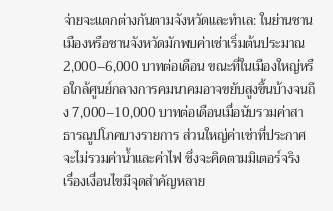จ่ายจะแตกต่างกันตามจังหวัดและทำเล: ในย่านชานเมืองหรือชานจังหวัดมักพบค่าเช่าเริ่มต้นประมาณ 2,000–6,000 บาทต่อเดือน ขณะที่ในเมืองใหญ่หรือใกล้ศูนย์กลางการคมนาคมอาจขยับสูงขึ้นบ้างจนถึง 7,000–10,000 บาทต่อเดือนเมื่อนับรวมค่าสาธารณูปโภคบางรายการ ส่วนใหญ่ค่าเช่าที่ประกาศจะไม่รวมค่าน้ำและค่าไฟ ซึ่งจะคิดตามมิเตอร์จริง
เรื่องเงื่อนไขมีจุดสำคัญหลาย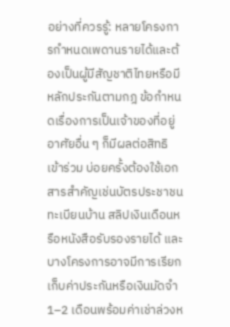อย่างที่ควรรู้: หลายโครงการกำหนดเพดานรายได้และต้องเป็นผู้มีสัญชาติไทยหรือมีหลักประกันตามกฎ ข้อกำหนดเรื่องการเป็นเจ้าของที่อยู่อาศัยอื่น ๆ ก็มีผลต่อสิทธิเข้าร่วม บ่อยครั้งต้องใช้เอกสารสำคัญเช่นบัตรประชาชน ทะเบียนบ้าน สลิปเงินเดือนหรือหนังสือรับรองรายได้ และบางโครงการอาจมีการเรียกเก็บค่าประกันหรือเงินมัดจำ 1–2 เดือนพร้อมค่าเช่าล่วงห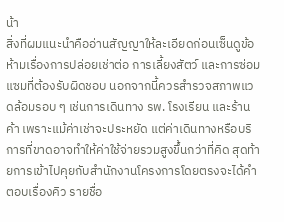น้า
สิ่งที่ผมแนะนำคืออ่านสัญญาให้ละเอียดก่อนเซ็นดูข้อห้ามเรื่องการปล่อยเช่าต่อ การเลี้ยงสัตว์ และการซ่อมแซมที่ต้องรับผิดชอบ นอกจากนี้ควรสำรวจสภาพแวดล้อมรอบ ๆ เช่นการเดินทาง รพ. โรงเรียน และร้านค้า เพราะแม้ค่าเช่าจะประหยัด แต่ค่าเดินทางหรือบริการที่ขาดอาจทำให้ค่าใช้จ่ายรวมสูงขึ้นกว่าที่คิด สุดท้ายการเข้าไปคุยกับสำนักงานโครงการโดยตรงจะได้คำตอบเรื่องคิว รายชื่อ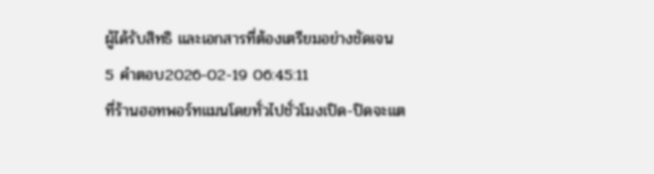ผู้ได้รับสิทธิ และเอกสารที่ต้องเตรียมอย่างชัดเจน
5 คำตอบ2026-02-19 06:45:11
ที่ร้านฮอทพอร์ทแมนโดยทั่วไปชั่วโมงเปิด-ปิดจะแต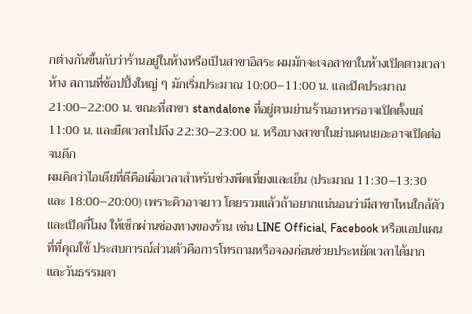กต่างกันขึ้นกับว่าร้านอยู่ในห้างหรือเป็นสาขาอิสระ ผมมักจะเจอสาขาในห้างเปิดตามเวลาห้าง สถานที่ช้อปปิ้งใหญ่ ๆ มักเริ่มประมาณ 10:00–11:00 น. และปิดประมาณ 21:00–22:00 น. ขณะที่สาขา standalone ที่อยู่ตามย่านร้านอาหารอาจเปิดตั้งแต่ 11:00 น. และยืดเวลาไปถึง 22:30–23:00 น. หรือบางสาขาในย่านคนเยอะอาจเปิดต่อจนดึก
ผมคิดว่าไอเดียที่ดีคือเผื่อเวลาสำหรับช่วงพีคเที่ยงและเย็น (ประมาณ 11:30–13:30 และ 18:00–20:00) เพราะคิวอาจยาว โดยรวมแล้วถ้าอยากแน่นอนว่ามีสาขาไหนใกล้ตัวและเปิดกี่โมง ให้เช็กผ่านช่องทางของร้าน เช่น LINE Official, Facebook หรือแอปแผนที่ที่คุณใช้ ประสบการณ์ส่วนตัวคือการโทรถามหรือจองก่อนช่วยประหยัดเวลาได้มาก และวันธรรมดา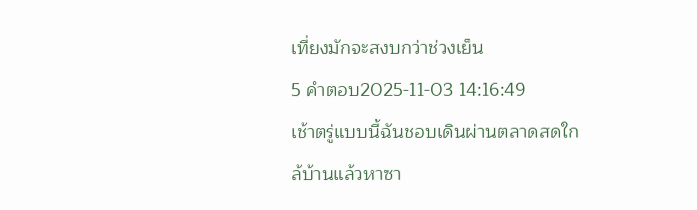เที่ยงมักจะสงบกว่าช่วงเย็น
5 คำตอบ2025-11-03 14:16:49
เช้าตรู่แบบนี้ฉันชอบเดินผ่านตลาดสดใกล้บ้านแล้วหาซา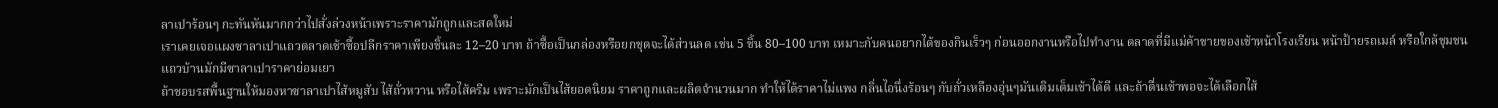ลาเปาร้อนๆ กะทันหันมากกว่าไปสั่งล่วงหน้าเพราะราคามักถูกและสดใหม่
เราเคยเจอแผงซาลาเปาแถวตลาดเช้าซื้อปลีกราคาเพียงชิ้นละ 12–20 บาท ถ้าซื้อเป็นกล่องหรือยกชุดจะได้ส่วนลด เช่น 5 ชิ้น 80–100 บาท เหมาะกับคนอยากได้ของกินเร็วๆ ก่อนออกงานหรือไปทำงาน ตลาดที่มีแม่ค้าขายของเช้าหน้าโรงเรียน หน้าป้ายรถเมล์ หรือใกล้ชุมชนแถวบ้านมักมีซาลาเปาราคาย่อมเยา
ถ้าชอบรสพื้นฐานให้มองหาซาลาเปาไส้หมูสับ ไส้ถั่วหวาน หรือไส้ครีม เพราะมักเป็นไส้ยอดนิยม ราคาถูกและผลิตจำนวนมาก ทำให้ได้ราคาไม่แพง กลิ่นไอนึ่งร้อนๆ กับถั่วเหลืองอุ่นๆมันเติมเต็มเช้าได้ดี และถ้าตื่นเช้าพอจะได้เลือกไส้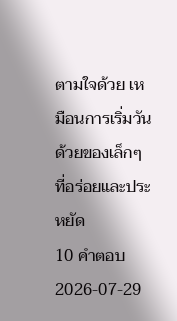ตามใจด้วย เหมือนการเริ่มวันด้วยของเล็กๆ ที่อร่อยและประหยัด
10 คำตอบ2026-07-29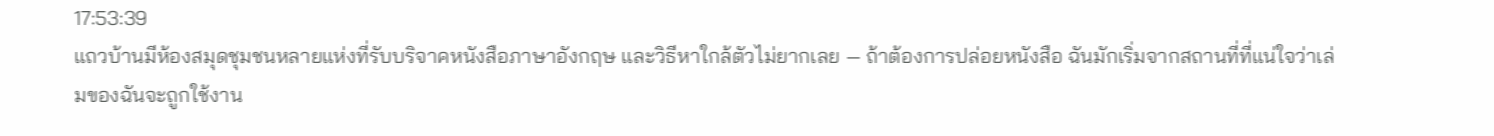17:53:39
แถวบ้านมีห้องสมุดชุมชนหลายแห่งที่รับบริจาคหนังสือภาษาอังกฤษ และวิธีหาใกล้ตัวไม่ยากเลย — ถ้าต้องการปล่อยหนังสือ ฉันมักเริ่มจากสถานที่ที่แน่ใจว่าเล่มของฉันจะถูกใช้งาน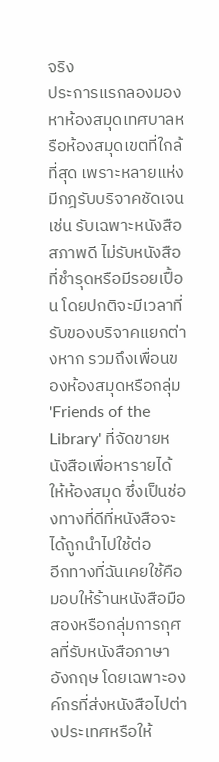จริง
ประการแรกลองมองหาห้องสมุดเทศบาลหรือห้องสมุดเขตที่ใกล้ที่สุด เพราะหลายแห่งมีกฎรับบริจาคชัดเจน เช่น รับเฉพาะหนังสือสภาพดี ไม่รับหนังสือที่ชำรุดหรือมีรอยเปื้อน โดยปกติจะมีเวลาที่รับของบริจาคแยกต่างหาก รวมถึงเพื่อนของห้องสมุดหรือกลุ่ม 'Friends of the Library' ที่จัดขายหนังสือเพื่อหารายได้ให้ห้องสมุด ซึ่งเป็นช่องทางที่ดีที่หนังสือจะได้ถูกนำไปใช้ต่อ
อีกทางที่ฉันเคยใช้คือมอบให้ร้านหนังสือมือสองหรือกลุ่มการกุศลที่รับหนังสือภาษาอังกฤษ โดยเฉพาะองค์กรที่ส่งหนังสือไปต่างประเทศหรือให้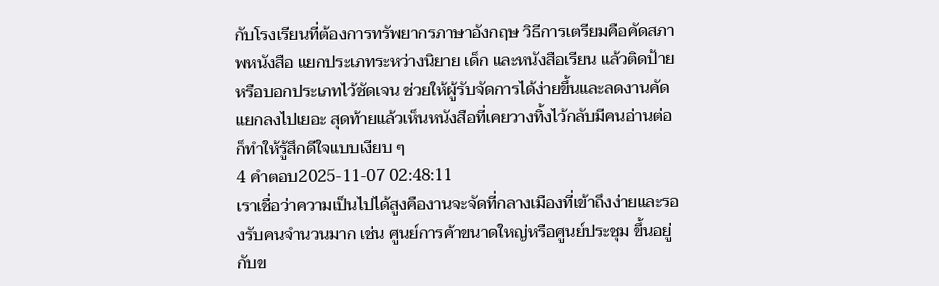กับโรงเรียนที่ต้องการทรัพยากรภาษาอังกฤษ วิธีการเตรียมคือคัดสภาพหนังสือ แยกประเภทระหว่างนิยาย เด็ก และหนังสือเรียน แล้วติดป้ายหรือบอกประเภทไว้ชัดเจน ช่วยให้ผู้รับจัดการได้ง่ายขึ้นและลดงานคัดแยกลงไปเยอะ สุดท้ายแล้วเห็นหนังสือที่เคยวางทิ้งไว้กลับมีคนอ่านต่อก็ทำให้รู้สึกดีใจแบบเงียบ ๆ
4 คำตอบ2025-11-07 02:48:11
เราเชื่อว่าความเป็นไปได้สูงคืองานจะจัดที่กลางเมืองที่เข้าถึงง่ายและรองรับคนจำนวนมาก เช่น ศูนย์การค้าขนาดใหญ่หรือศูนย์ประชุม ขึ้นอยู่กับข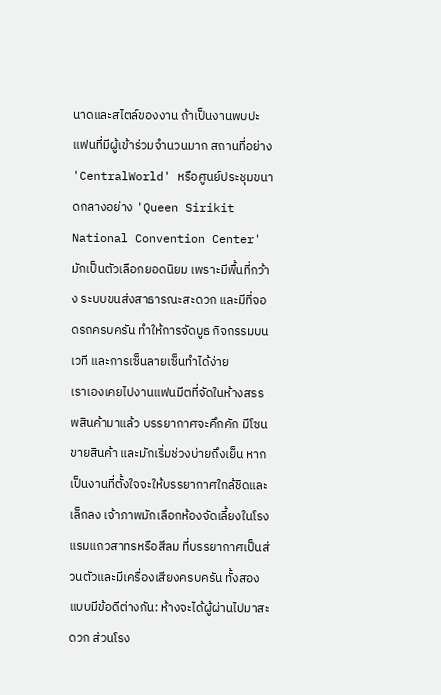นาดและสไตล์ของงาน ถ้าเป็นงานพบปะแฟนที่มีผู้เข้าร่วมจำนวนมาก สถานที่อย่าง 'CentralWorld' หรือศูนย์ประชุมขนาดกลางอย่าง 'Queen Sirikit National Convention Center' มักเป็นตัวเลือกยอดนิยม เพราะมีพื้นที่กว้าง ระบบขนส่งสาธารณะสะดวก และมีที่จอดรถครบครัน ทำให้การจัดบูธ กิจกรรมบนเวที และการเซ็นลายเซ็นทำได้ง่าย
เราเองเคยไปงานแฟนมีตที่จัดในห้างสรรพสินค้ามาแล้ว บรรยากาศจะคึกคัก มีโซนขายสินค้า และมักเริ่มช่วงบ่ายถึงเย็น หากเป็นงานที่ตั้งใจจะให้บรรยากาศใกล้ชิดและเล็กลง เจ้าภาพมักเลือกห้องจัดเลี้ยงในโรงแรมแถวสาทรหรือสีลม ที่บรรยากาศเป็นส่วนตัวและมีเครื่องเสียงครบครัน ทั้งสองแบบมีข้อดีต่างกัน: ห้างจะได้ผู้ผ่านไปมาสะดวก ส่วนโรง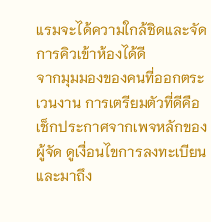แรมจะได้ความใกล้ชิดและจัดการคิวเข้าห้องได้ดี
จากมุมมองของคนที่ออกตระเวนงาน การเตรียมตัวที่ดีคือเช็กประกาศจากเพจหลักของผู้จัด ดูเงื่อนไขการลงทะเบียน และมาถึง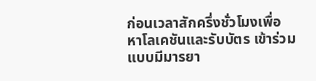ก่อนเวลาสักครึ่งชั่วโมงเพื่อหาโลเคชันและรับบัตร เข้าร่วมแบบมีมารยา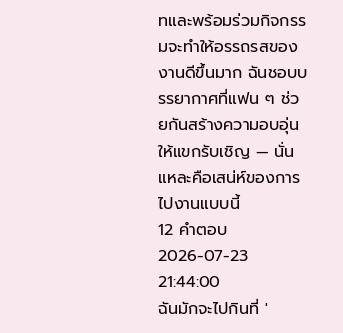ทและพร้อมร่วมกิจกรรมจะทำให้อรรถรสของงานดีขึ้นมาก ฉันชอบบรรยากาศที่แฟน ๆ ช่วยกันสร้างความอบอุ่นให้แขกรับเชิญ — นั่นแหละคือเสน่ห์ของการไปงานแบบนี้
12 คำตอบ2026-07-23 21:44:00
ฉันมักจะไปกินที่ '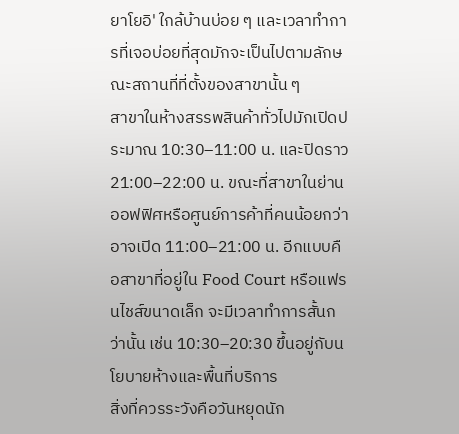ยาโยอิ' ใกล้บ้านบ่อย ๆ และเวลาทำการที่เจอบ่อยที่สุดมักจะเป็นไปตามลักษณะสถานที่ที่ตั้งของสาขานั้น ๆ
สาขาในห้างสรรพสินค้าทั่วไปมักเปิดประมาณ 10:30–11:00 น. และปิดราว 21:00–22:00 น. ขณะที่สาขาในย่านออฟฟิศหรือศูนย์การค้าที่คนน้อยกว่าอาจเปิด 11:00–21:00 น. อีกแบบคือสาขาที่อยู่ใน Food Court หรือแฟรนไชส์ขนาดเล็ก จะมีเวลาทำการสั้นกว่านั้น เช่น 10:30–20:30 ขึ้นอยู่กับนโยบายห้างและพื้นที่บริการ
สิ่งที่ควรระวังคือวันหยุดนัก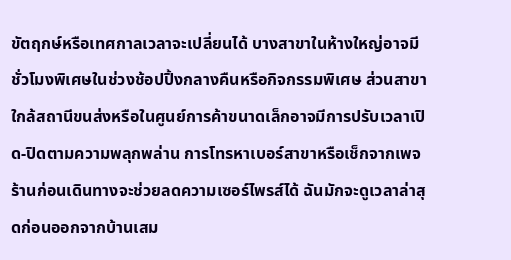ขัตฤกษ์หรือเทศกาลเวลาจะเปลี่ยนได้ บางสาขาในห้างใหญ่อาจมีชั่วโมงพิเศษในช่วงช้อปปิ้งกลางคืนหรือกิจกรรมพิเศษ ส่วนสาขาใกล้สถานีขนส่งหรือในศูนย์การค้าขนาดเล็กอาจมีการปรับเวลาเปิด-ปิดตามความพลุกพล่าน การโทรหาเบอร์สาขาหรือเช็กจากเพจร้านก่อนเดินทางจะช่วยลดความเซอร์ไพรส์ได้ ฉันมักจะดูเวลาล่าสุดก่อนออกจากบ้านเสม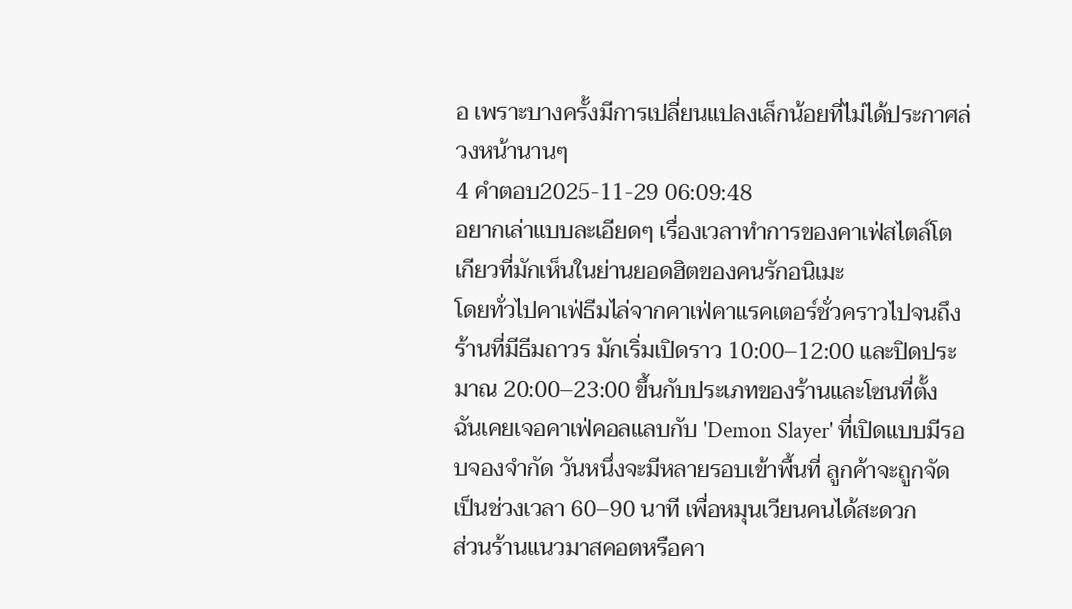อ เพราะบางครั้งมีการเปลี่ยนแปลงเล็กน้อยที่ไม่ได้ประกาศล่วงหน้านานๆ
4 คำตอบ2025-11-29 06:09:48
อยากเล่าแบบละเอียดๆ เรื่องเวลาทำการของคาเฟ่สไตล์โตเกียวที่มักเห็นในย่านยอดฮิตของคนรักอนิเมะ
โดยทั่วไปคาเฟ่ธีมไล่จากคาเฟ่คาแรคเตอร์ชั่วคราวไปจนถึงร้านที่มีธีมถาวร มักเริ่มเปิดราว 10:00–12:00 และปิดประมาณ 20:00–23:00 ขึ้นกับประเภทของร้านและโซนที่ตั้ง ฉันเคยเจอคาเฟ่คอลแลบกับ 'Demon Slayer' ที่เปิดแบบมีรอบจองจำกัด วันหนึ่งจะมีหลายรอบเข้าพื้นที่ ลูกค้าจะถูกจัดเป็นช่วงเวลา 60–90 นาที เพื่อหมุนเวียนคนได้สะดวก
ส่วนร้านแนวมาสคอตหรือคา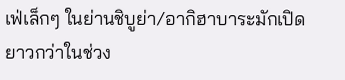เฟ่เล็กๆ ในย่านชิบูย่า/อากิฮาบาระมักเปิดยาวกว่าในช่วง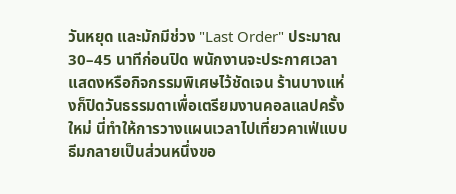วันหยุด และมักมีช่วง "Last Order" ประมาณ 30–45 นาทีก่อนปิด พนักงานจะประกาศเวลาแสดงหรือกิจกรรมพิเศษไว้ชัดเจน ร้านบางแห่งก็ปิดวันธรรมดาเพื่อเตรียมงานคอลแลปครั้งใหม่ นี่ทำให้การวางแผนเวลาไปเที่ยวคาเฟ่แบบธีมกลายเป็นส่วนหนึ่งขอ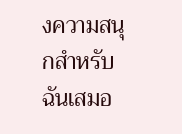งความสนุกสำหรับฉันเสมอ